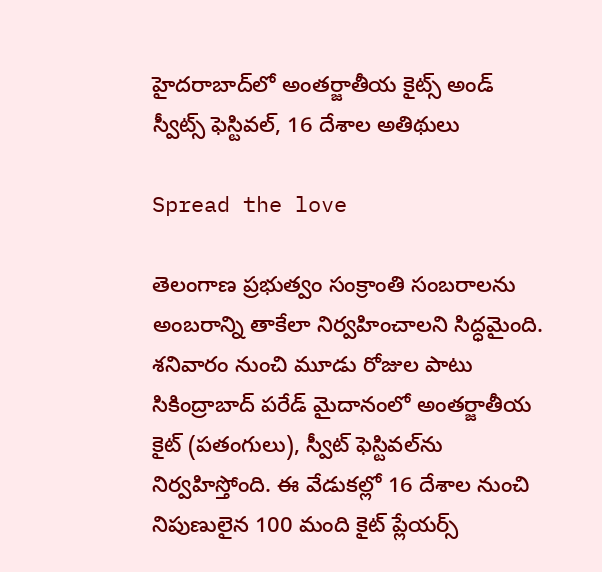హైదరాబాద్‌లో అంతర్జాతీయ కైట్స్ అండ్ స్వీట్స్ ఫెస్టివల్, 16 దేశాల అతిథులు

Spread the love

తెలంగాణ ప్రభుత్వం సంక్రాంతి సంబరాలను అంబరాన్ని తాకేలా నిర్వహించాలని సిద్ధమైంది. శనివారం నుంచి మూడు రోజుల పాటు సికింద్రాబాద్ పరేడ్ మైదానంలో అంతర్జాతీయ కైట్ (పతంగులు), స్వీట్ ఫెస్టివల్‌ను నిర్వహిస్తోంది. ఈ వేడుకల్లో 16 దేశాల నుంచి నిపుణులైన 100 మంది కైట్ ప్లేయర్స్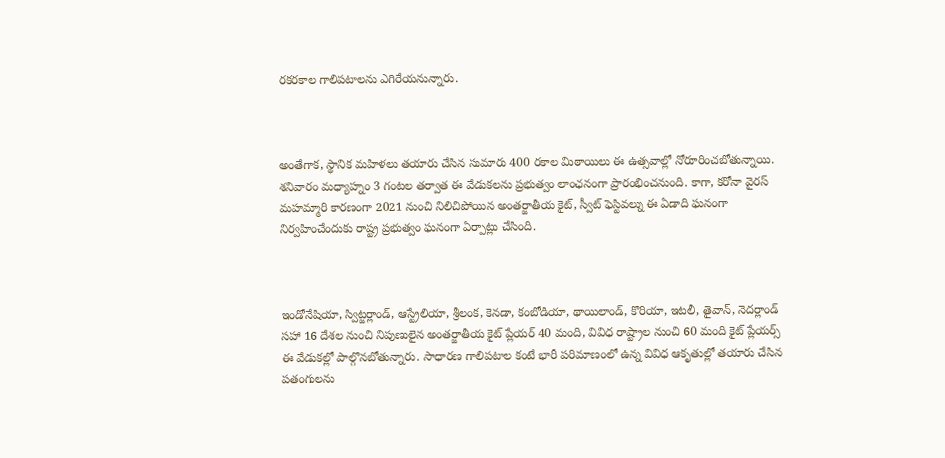రకరకాల గాలిపటాలను ఎగిరేయనున్నారు.



అంతేగాక, స్థానిక మహిళలు తయారు చేసిన సుమారు 400 రకాల మిఠాయిలు ఈ ఉత్సవాల్లో నోరూరించబోతున్నాయి. శనివారం మధ్యాహ్నం 3 గంటల తర్వాత ఈ వేడుకలను ప్రభుత్వం లాంఛనంగా ప్రారంభించనుంది. కాగా, కరోనా వైరస్ మహమ్మారి కారణంగా 2021 నుంచి నిలిచిపోయిన అంతర్జాతీయ కైట్, స్వీట్ ఫెస్టివల్ను ఈ ఏడాది ఘనంగా నిర్వహించేందుకు రాష్ట్ర ప్రభుత్వం ఘనంగా ఏర్పాట్లు చేసింది.



ఇండోనేషియా, స్విట్జర్లాండ్, ఆస్ట్రేలియా, శ్రీలంక, కెనడా, కంబోడియా, థాయిలాండ్, కొరియా, ఇటలీ, తైవాన్, నెదర్లాండ్ సహా 16 దేశల నుంచి నిపుణులైన అంతర్జాతీయ కైట్ ప్లేయర్ 40 మంది, వివిధ రాష్ట్రాల నుంచి 60 మంది కైట్ ప్లేయర్స్ ఈ వేడుకల్లో పాల్గొనబోతున్నారు. సాధారణ గాలిపటాల కంటే భారీ పరిమాణంలో ఉన్న వివిధ ఆకృతుల్లో తయారు చేసిన పతంగులను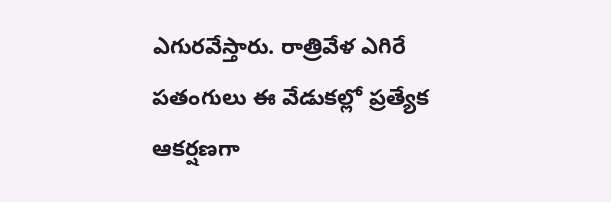ఎగురవేస్తారు. రాత్రివేళ ఎగిరే పతంగులు ఈ వేడుకల్లో ప్రత్యేక ఆకర్షణగా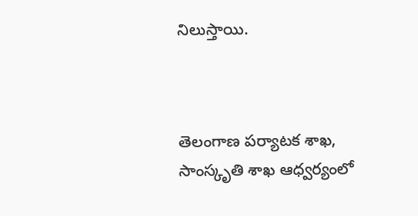నిలుస్తాయి.



తెలంగాణ పర్యాటక శాఖ, సాంస్కృతి శాఖ ఆధ్వర్యంలో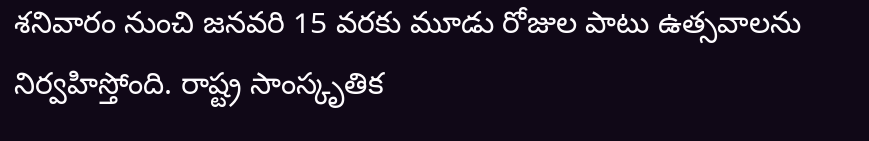శనివారం నుంచి జనవరి 15 వరకు మూడు రోజుల పాటు ఉత్సవాలను నిర్వహిస్తోంది. రాష్ట్ర సాంస్కృతిక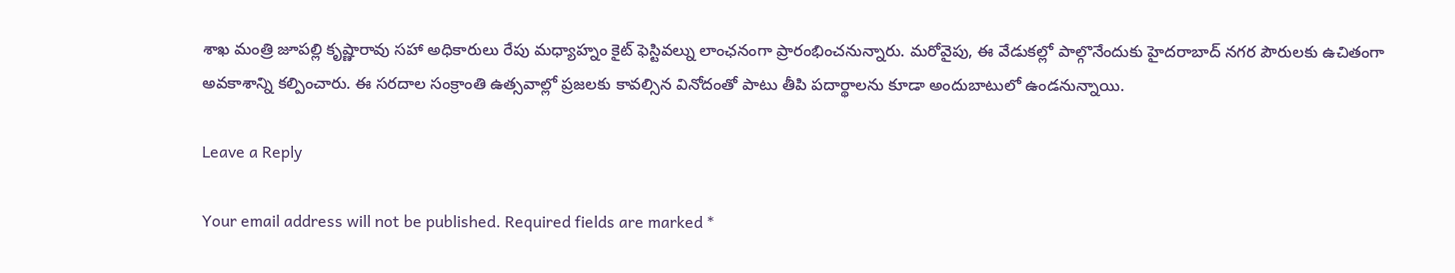శాఖ మంత్రి జూపల్లి కృష్ణారావు సహా అధికారులు రేపు మధ్యాహ్నం కైట్ ఫెస్టివల్ను లాంఛనంగా ప్రారంభించనున్నారు. మరోవైపు, ఈ వేడుకల్లో పాల్గొనేందుకు హైదరాబాద్ నగర పౌరులకు ఉచితంగా అవకాశాన్ని కల్పించారు. ఈ సరదాల సంక్రాంతి ఉత్సవాల్లో ప్రజలకు కావల్సిన వినోదంతో పాటు తీపి పదార్థాలను కూడా అందుబాటులో ఉండనున్నాయి.

Leave a Reply

Your email address will not be published. Required fields are marked *